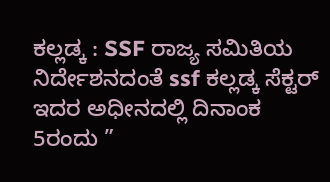ಕಲ್ಲಡ್ಕ : SSF ರಾಜ್ಯ ಸಮಿತಿಯ ನಿರ್ದೇಶನದಂತೆ ssf ಕಲ್ಲಡ್ಕ ಸೆಕ್ಟರ್ ಇದರ ಅಧೀನದಲ್ಲಿ ದಿನಾಂಕ 5ರಂದು ”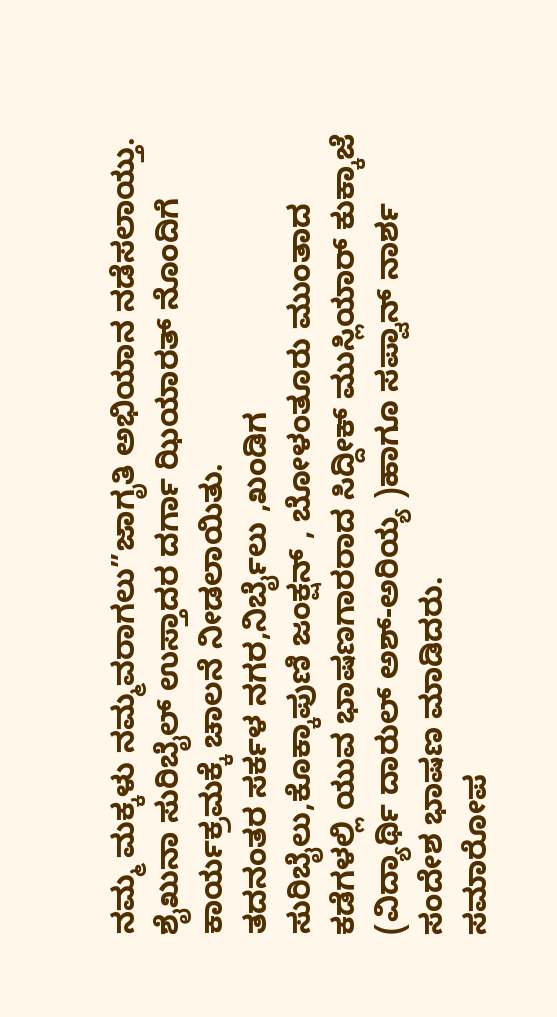ನಮ್ಮ ಮಕ್ಕಳು ನಮ್ಮವರಾಗಲು”ಜಾಗೃತಿ ಅಭಿಯಾನ ನಡೆಸಲಾಯ್ತು. ಶೈಖುನಾ ಸುರಿಬೈಲ್ ಉಸ್ತಾದರ ದರ್ಗಾ ಝಿಯಾರತ್ ನೊಂದಿಗೆ ಕಾರ್ಯಕ್ರಮಕ್ಕೆ ಚಾಲನೆ ನೀಡಲಾಯಿತು.
ತದನಂತರ ಸರ್ಕಳ ನಗರ,ನಿರ್ಬೈಲು ,ಖಂಡಿಗ ಸುರಿಬೈಲು,ಕೊಕ್ಕಾಪುಣಿ ಜಂಕ್ಷನ್ , ಬೋಳಂತೂರು ಮುಂತಾದ ಕಡೆಗಳಲ್ಲಿ ಯುವ ಭಾಷಣಗಾರರಾದ ಸಿದ್ದೀಕ್ ಮುಸ್ಲಿಯಾರ್ ಕುಕ್ಕಾಜೆ (ವಿದ್ಯಾರ್ಥಿ ದಾರುಲ್ ಅಶ್-ಅರಿಯ್ಯ )ಹಾಗೂ ಸಪ್ವಾನ್ ನಾರ್ಶ ಸಂದೇಶ ಭಾಷಣ ಮಾಡಿದರು.
ಸಮಾರೋಪ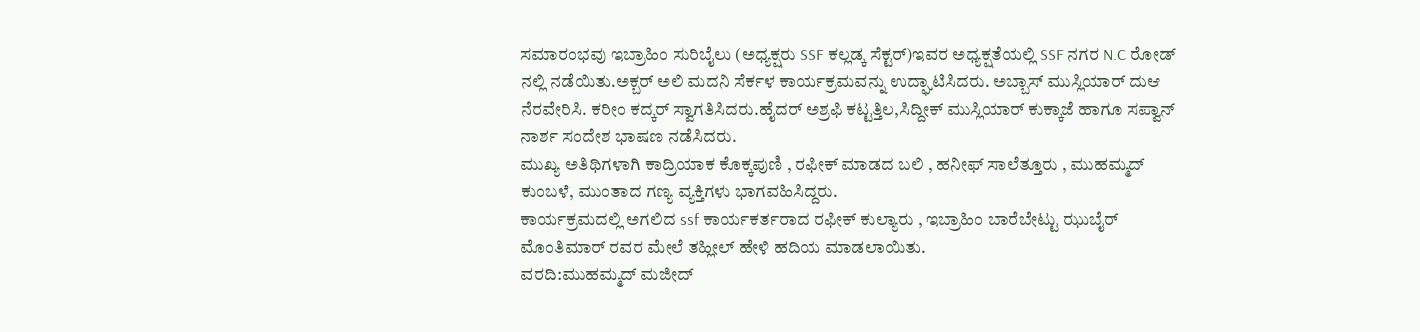ಸಮಾರಂಭವು ಇಬ್ರಾಹಿಂ ಸುರಿಬೈಲು (ಅಧ್ಯಕ್ಷರು SSF ಕಲ್ಲಡ್ಕ ಸೆಕ್ಟರ್)ಇವರ ಅಧ್ಯಕ್ಷತೆಯಲ್ಲಿ SSF ನಗರ N.C ರೋಡ್ ನಲ್ಲಿ ನಡೆಯಿತು.ಅಕ್ಬರ್ ಅಲಿ ಮದನಿ ಸೆರ್ಕಳ ಕಾರ್ಯಕ್ರಮವನ್ನು ಉದ್ಘಾಟಿಸಿದರು. ಅಬ್ಬಾಸ್ ಮುಸ್ಲಿಯಾರ್ ದುಆ ನೆರವೇರಿಸಿ. ಕರೀಂ ಕದ್ಕರ್ ಸ್ವಾಗತಿಸಿದರು.ಹೈದರ್ ಅಶ್ರಫಿ ಕಟ್ಟತ್ತಿಲ,ಸಿದ್ದೀಕ್ ಮುಸ್ಲಿಯಾರ್ ಕುಕ್ಕಾಜೆ ಹಾಗೂ ಸಪ್ವಾನ್ ನಾರ್ಶ ಸಂದೇಶ ಭಾಷಣ ನಡೆಸಿದರು.
ಮುಖ್ಯ ಅತಿಥಿಗಳಾಗಿ ಕಾದ್ರಿಯಾಕ ಕೊಕ್ಕಪುಣಿ , ರಫೀಕ್ ಮಾಡದ ಬಲಿ , ಹನೀಫ್ ಸಾಲೆತ್ತೂರು , ಮುಹಮ್ಮದ್ ಕುಂಬಳೆ, ಮುಂತಾದ ಗಣ್ಯ ವ್ಯಕ್ತಿಗಳು ಭಾಗವಹಿಸಿದ್ದರು.
ಕಾರ್ಯಕ್ರಮದಲ್ಲಿ ಅಗಲಿದ ssf ಕಾರ್ಯಕರ್ತರಾದ ರಫೀಕ್ ಕುಲ್ಯಾರು , ಇಬ್ರಾಹಿಂ ಬಾರೆಬೇಟ್ಟು ಝುಬೈರ್ ಮೊಂತಿಮಾರ್ ರವರ ಮೇಲೆ ತಹ್ಲೀಲ್ ಹೇಳಿ ಹದಿಯ ಮಾಡಲಾಯಿತು.
ವರದಿ:ಮುಹಮ್ಮದ್ ಮಜೀದ್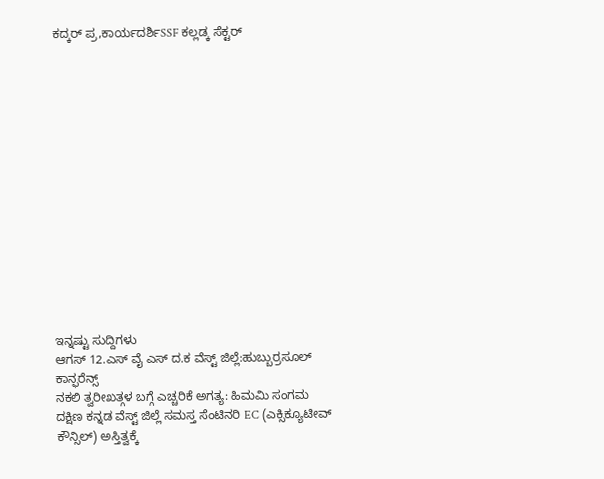ಕದ್ಕರ್ ಪ್ರ,ಕಾರ್ಯದರ್ಶಿSSF ಕಲ್ಲಡ್ಕ ಸೆಕ್ಟರ್















ಇನ್ನಷ್ಟು ಸುದ್ದಿಗಳು
ಆಗಸ್ 12.ಎಸ್ ವೈ ಎಸ್ ದ.ಕ ವೆಸ್ಟ್ ಜಿಲ್ಲೆ:ಹುಬ್ಬುರ್ರಸೂಲ್ ಕಾನ್ಫರೆನ್ಸ್
ನಕಲಿ ತ್ವರೀಖತ್ಗಳ ಬಗ್ಗೆ ಎಚ್ಚರಿಕೆ ಅಗತ್ಯ: ಹಿಮಮಿ ಸಂಗಮ
ದಕ್ಷಿಣ ಕನ್ನಡ ವೆಸ್ಟ್ ಜಿಲ್ಲೆ ಸಮಸ್ತ ಸೆಂಟಿನರಿ EC (ಎಕ್ಸಿಕ್ಯೂಟೀವ್ ಕೌನ್ಸಿಲ್) ಅಸ್ತಿತ್ವಕ್ಕೆ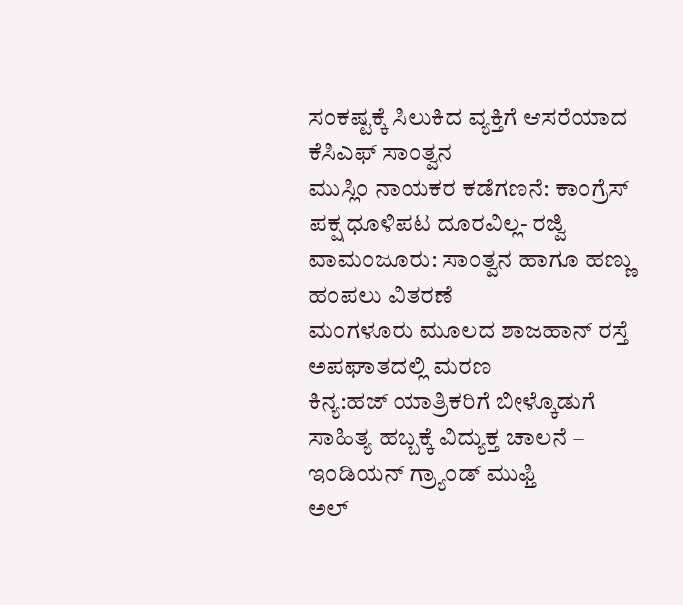ಸಂಕಷ್ಟಕ್ಕೆ ಸಿಲುಕಿದ ವ್ಯಕ್ತಿಗೆ ಆಸರೆಯಾದ ಕೆಸಿಎಫ್ ಸಾಂತ್ವನ
ಮುಸ್ಲಿಂ ನಾಯಕರ ಕಡೆಗಣನೆ: ಕಾಂಗ್ರೆಸ್ ಪಕ್ಷ ಧೂಳಿಪಟ ದೂರವಿಲ್ಲ- ರಜ್ವಿ
ವಾಮಂಜೂರು: ಸಾಂತ್ವನ ಹಾಗೂ ಹಣ್ಣು ಹಂಪಲು ವಿತರಣೆ
ಮಂಗಳೂರು ಮೂಲದ ಶಾಜಹಾನ್ ರಸ್ತೆ ಅಪಘಾತದಲ್ಲಿ ಮರಣ
ಕಿನ್ಯ:ಹಜ್ ಯಾತ್ರಿಕರಿಗೆ ಬೀಳ್ಕೊಡುಗೆ
ಸಾಹಿತ್ಯ ಹಬ್ಬಕ್ಕೆ ವಿದ್ಯುಕ್ತ ಚಾಲನೆ – ಇಂಡಿಯನ್ ಗ್ರ್ಯಾಂಡ್ ಮುಫ್ತಿ
ಅಲ್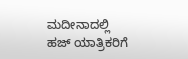ಮದೀನಾದಲ್ಲಿ ಹಜ್ ಯಾತ್ರಿಕರಿಗೆ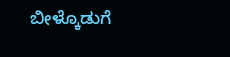ಬೀಳ್ಕೊಡುಗೆ